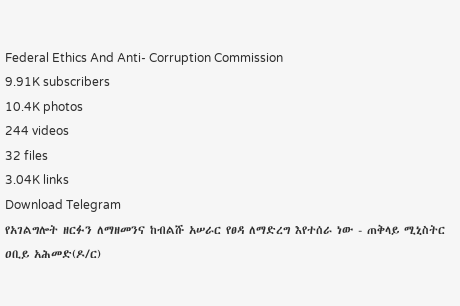Federal Ethics And Anti- Corruption Commission
9.91K subscribers
10.4K photos
244 videos
32 files
3.04K links
Download Telegram
የአገልግሎት ዘርፉን ለማዘመንና ከብልሹ አሠራር የፀዳ ለማድረግ እየተሰራ ነው - ጠቅላይ ሚኒስትር ዐቢይ አሕመድ(ዶ/ር)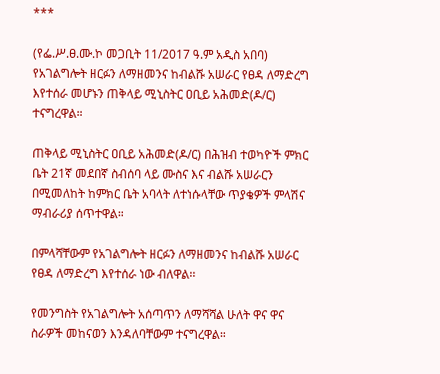***

(የፌ.ሥ.ፀ.ሙ.ኮ መጋቢት 11/2017 ዓ.ም አዲስ አበባ) የአገልግሎት ዘርፉን ለማዘመንና ከብልሹ አሠራር የፀዳ ለማድረግ እየተሰራ መሆኑን ጠቅላይ ሚኒስትር ዐቢይ አሕመድ(ዶ/ር) ተናግረዋል።

ጠቅላይ ሚኒስትር ዐቢይ አሕመድ(ዶ/ር) በሕዝብ ተወካዮች ምክር ቤት 21ኛ መደበኛ ስብሰባ ላይ ሙስና እና ብልሹ አሠራርን በሚመለከት ከምክር ቤት አባላት ለተነሱላቸው ጥያቄዎች ምላሽና ማብራሪያ ሰጥተዋል።

በምላሻቸውም የአገልግሎት ዘርፉን ለማዘመንና ከብልሹ አሠራር የፀዳ ለማድረግ እየተሰራ ነው ብለዋል፡፡

የመንግስት የአገልግሎት አሰጣጥን ለማሻሻል ሁለት ዋና ዋና ስራዎች መከናወን እንዳለባቸውም ተናግረዋል።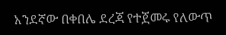አንደኛው በቀበሌ ደረጃ የተጀመሩ የለውጥ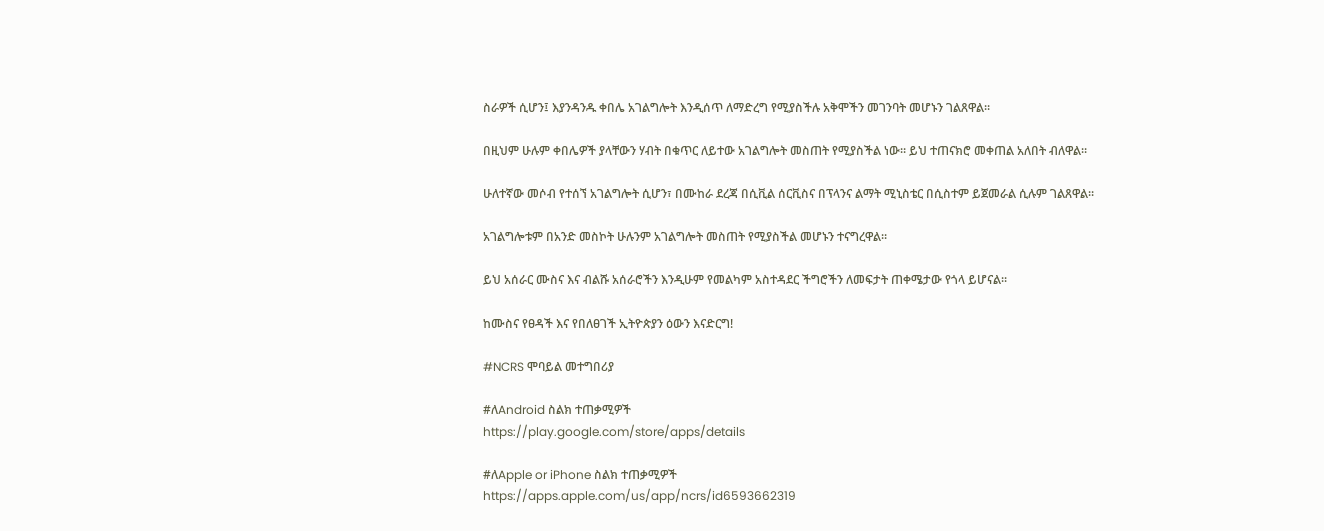ስራዎች ሲሆን፤ እያንዳንዱ ቀበሌ አገልግሎት እንዲሰጥ ለማድረግ የሚያስችሉ አቅሞችን መገንባት መሆኑን ገልጸዋል።

በዚህም ሁሉም ቀበሌዎች ያላቸውን ሃብት በቁጥር ለይተው አገልግሎት መስጠት የሚያስችል ነው። ይህ ተጠናክሮ መቀጠል አለበት ብለዋል።

ሁለተኛው መሶብ የተሰኘ አገልግሎት ሲሆን፣ በሙከራ ደረጃ በሲቪል ሰርቪስና በፕላንና ልማት ሚኒስቴር በሲስተም ይጀመራል ሲሉም ገልጸዋል።

አገልግሎቱም በአንድ መስኮት ሁሉንም አገልግሎት መስጠት የሚያስችል መሆኑን ተናግረዋል።

ይህ አሰራር ሙስና እና ብልሹ አሰራሮችን እንዲሁም የመልካም አስተዳደር ችግሮችን ለመፍታት ጠቀሜታው የጎላ ይሆናል፡፡

ከሙስና የፀዳች እና የበለፀገች ኢትዮጵያን ዕውን እናድርግ!

#NCRS ሞባይል መተግበሪያ

#ለAndroid ስልክ ተጠቃሚዎች
https://play.google.com/store/apps/details

#ለApple or iPhone ስልክ ተጠቃሚዎች
https://apps.apple.com/us/app/ncrs/id6593662319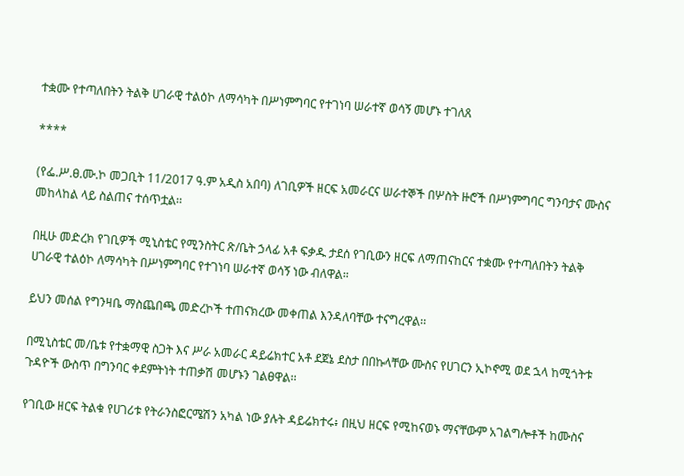ተቋሙ የተጣለበትን ትልቅ ሀገራዊ ተልዕኮ ለማሳካት በሥነምግባር የተገነባ ሠራተኛ ወሳኝ መሆኑ ተገለጸ

****

(የፌ.ሥ.ፀ.ሙ.ኮ መጋቢት 11/2017 ዓ.ም አዲስ አበባ) ለገቢዎች ዘርፍ አመራርና ሠራተኞች በሦስት ዙሮች በሥነምግባር ግንባታና ሙስና መከላከል ላይ ስልጠና ተሰጥቷል፡፡

በዚሁ መድረክ የገቢዎች ሚኒስቴር የሚንስትር ጽ/ቤት ኃላፊ አቶ ፍቃዱ ታደሰ የገቢውን ዘርፍ ለማጠናከርና ተቋሙ የተጣለበትን ትልቅ ሀገራዊ ተልዕኮ ለማሳካት በሥነምግባር የተገነባ ሠራተኛ ወሳኝ ነው ብለዋል።

ይህን መሰል የግንዛቤ ማስጨበጫ መድረኮች ተጠናክረው መቀጠል እንዳለባቸው ተናግረዋል፡፡

በሚኒስቴር መ/ቤቱ የተቋማዊ ስጋት እና ሥራ አመራር ዳይሬክተር አቶ ደጀኔ ደስታ በበኩላቸው ሙስና የሀገርን ኢኮኖሚ ወደ ኋላ ከሚጎትቱ ጉዳዮች ውስጥ በግንባር ቀደምትነት ተጠቃሽ መሆኑን ገልፀዋል፡፡

የገቢው ዘርፍ ትልቁ የሀገሪቱ የትራንስፎርሜሽን አካል ነው ያሉት ዳይሬክተሩ፥ በዚህ ዘርፍ የሚከናወኑ ማናቸውም አገልግሎቶች ከሙስና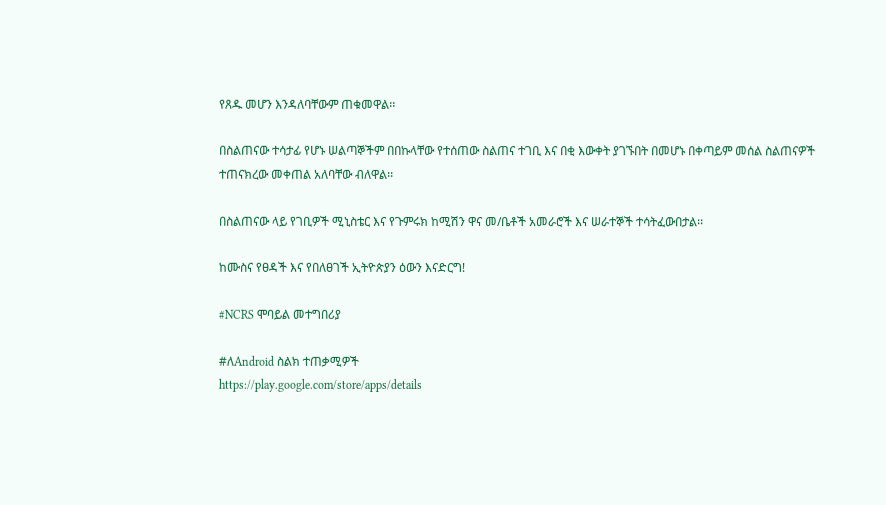የጸዱ መሆን እንዳለባቸውም ጠቁመዋል፡፡

በስልጠናው ተሳታፊ የሆኑ ሠልጣኞችም በበኩላቸው የተሰጠው ስልጠና ተገቢ እና በቂ እውቀት ያገኙበት በመሆኑ በቀጣይም መሰል ስልጠናዎች ተጠናክረው መቀጠል አለባቸው ብለዋል፡፡

በስልጠናው ላይ የገቢዎች ሚኒስቴር እና የጉምሩክ ከሚሽን ዋና መ/ቤቶች አመራሮች እና ሠራተኞች ተሳትፈውበታል፡፡

ከሙስና የፀዳች እና የበለፀገች ኢትዮጵያን ዕውን እናድርግ!

#NCRS ሞባይል መተግበሪያ

#ለAndroid ስልክ ተጠቃሚዎች
https://play.google.com/store/apps/details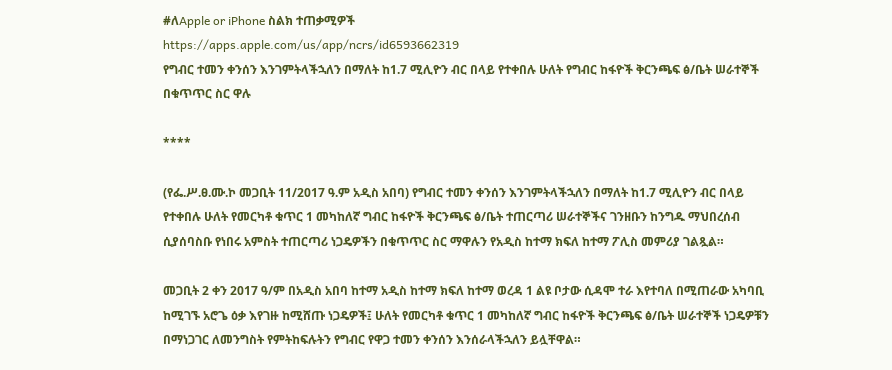#ለApple or iPhone ስልክ ተጠቃሚዎች
https://apps.apple.com/us/app/ncrs/id6593662319
የግብር ተመን ቀንሰን እንገምትላችኋለን በማለት ከ1.7 ሚሊዮን ብር በላይ የተቀበሉ ሁለት የግብር ከፋዮች ቅርንጫፍ ፅ/ቤት ሠራተኞች በቁጥጥር ስር ዋሉ

****

(የፌ.ሥ.ፀ.ሙ.ኮ መጋቢት 11/2017 ዓ.ም አዲስ አበባ) የግብር ተመን ቀንሰን እንገምትላችኋለን በማለት ከ1.7 ሚሊዮን ብር በላይ የተቀበሉ ሁለት የመርካቶ ቁጥር 1 መካከለኛ ግብር ከፋዮች ቅርንጫፍ ፅ/ቤት ተጠርጣሪ ሠራተኞችና ገንዘቡን ከንግዱ ማህበረሰብ ሲያሰባስቡ የነበሩ አምስት ተጠርጣሪ ነጋዴዎችን በቁጥጥር ስር ማዋሉን የአዲስ ከተማ ክፍለ ከተማ ፖሊስ መምሪያ ገልጿል።

መጋቢት 2 ቀን 2017 ዓ/ም በአዲስ አበባ ከተማ አዲስ ከተማ ክፍለ ከተማ ወረዳ 1 ልዩ ቦታው ሲዳሞ ተራ እየተባለ በሚጠራው አካባቢ ከሚገኙ አሮጌ ዕቃ እየገዙ ከሚሸጡ ነጋዴዎች፤ ሁለት የመርካቶ ቁጥር 1 መካከለኛ ግብር ከፋዮች ቅርንጫፍ ፅ/ቤት ሠራተኞች ነጋዴዎቹን በማነጋገር ለመንግስት የምትከፍሉትን የግብር የዋጋ ተመን ቀንሰን እንሰራላችኋለን ይሏቸዋል።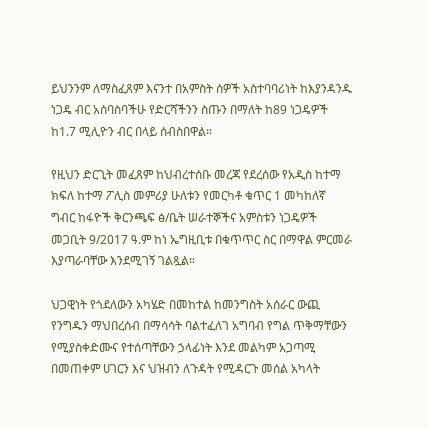ይህንንም ለማስፈጸም እናንተ በአምስት ሰዎች አስተባባሪነት ከእያንዳንዱ ነጋዴ ብር አሰባስባችሁ የድርሻችንን ስጡን በማለት ከ89 ነጋዴዎች ከ1.7 ሚሊዮን ብር በላይ ሰብስበዋል።

የዚህን ድርጊት መፈጸም ከህብረተሰቡ መረጃ የደረሰው የአዲስ ከተማ ክፍለ ከተማ ፖሊስ መምሪያ ሁለቱን የመርካቶ ቁጥር 1 መካከለኛ ግብር ከፋዮች ቅርንጫፍ ፅ/ቤት ሠራተኞችና አምስቱን ነጋዴዎች መጋቢት 9/2017 ዓ.ም ከነ ኤግዚቢቱ በቁጥጥር ስር በማዋል ምርመራ እያጣራባቸው እንደሚገኝ ገልጿል።

ህጋዊነት የጎደለውን አካሄድ በመከተል ከመንግስት አሰራር ውጪ የንግዱን ማህበረሰብ በማሳሳት ባልተፈለገ አግባብ የግል ጥቅማቸውን የሚያስቀድሙና የተሰጣቸውን ኃላፊነት እንደ መልካም አጋጣሚ በመጠቀም ሀገርን እና ህዝብን ለጉዳት የሚዳርጉ መሰል አካላት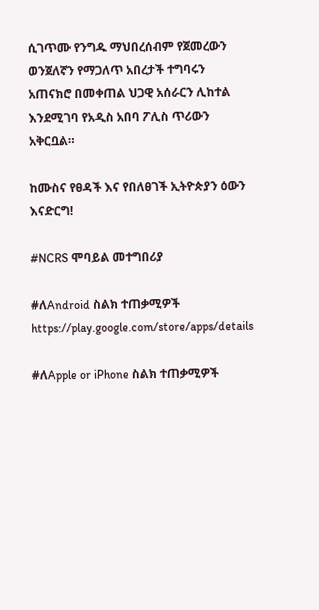ሲገጥሙ የንግዱ ማህበረሰብም የጀመረውን ወንጀለኛን የማጋለጥ አበረታች ተግባሩን አጠናክሮ በመቀጠል ህጋዊ አሰራርን ሊከተል እንደሚገባ የአዲስ አበባ ፖሊስ ጥሪውን አቅርቧል።

ከሙስና የፀዳች እና የበለፀገች ኢትዮጵያን ዕውን እናድርግ!

#NCRS ሞባይል መተግበሪያ

#ለAndroid ስልክ ተጠቃሚዎች
https://play.google.com/store/apps/details

#ለApple or iPhone ስልክ ተጠቃሚዎች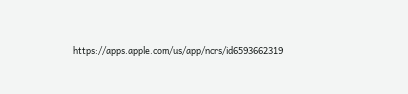https://apps.apple.com/us/app/ncrs/id6593662319